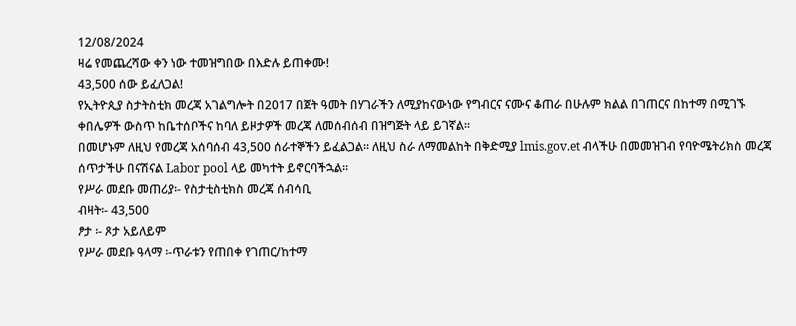12/08/2024
ዛሬ የመጨረሻው ቀን ነው ተመዝግበው በእድሉ ይጠቀሙ!
43,500 ሰው ይፈለጋል!
የኢትዮጲያ ስታትስቲክ መረጃ አገልግሎት በ2017 በጀት ዓመት በሃገራችን ለሚያከናውነው የግብርና ናሙና ቆጠራ በሁሉም ክልል በገጠርና በከተማ በሚገኙ ቀበሌዎች ውስጥ ከቤተሰቦችና ከባለ ይዞታዎች መረጃ ለመሰብሰብ በዝግጅት ላይ ይገኛል።
በመሆኑም ለዚህ የመረጃ አሰባሰብ 43,500 ሰራተኞችን ይፈልጋል። ለዚህ ስራ ለማመልከት በቅድሚያ lmis.gov.et ብላችሁ በመመዝገብ የባዮሜትሪክስ መረጃ ሰጥታችሁ በናሽናል Labor pool ላይ መካተት ይኖርባችኋል።
የሥራ መደቡ መጠሪያ፡- የስታቲስቲክስ መረጃ ሰብሳቢ
ብዛት፡- 43,500
ፆታ ፡- ጾታ አይለይም
የሥራ መደቡ ዓላማ ፡-ጥራቱን የጠበቀ የገጠር/ከተማ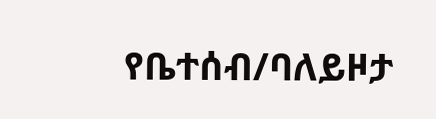የቤተሰብ/ባለይዞታ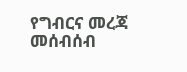የግብርና መረጃ መሰብሰብ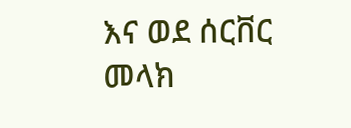እና ወደ ሰርቨር መላክ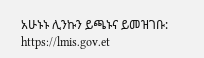አሁኑኑ ሊንኩን ይጫኑና ይመዝገቡ: https://lmis.gov.et